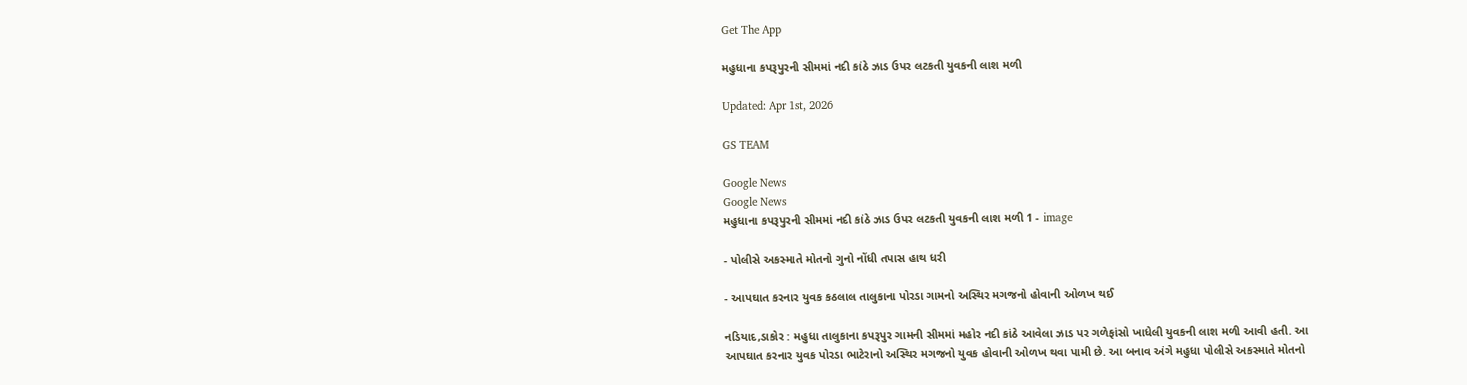Get The App

મહુધાના કપરૂપુરની સીમમાં નદી કાંઠે ઝાડ ઉપર લટકતી યુવકની લાશ મળી

Updated: Apr 1st, 2026

GS TEAM

Google News
Google News
મહુધાના કપરૂપુરની સીમમાં નદી કાંઠે ઝાડ ઉપર લટકતી યુવકની લાશ મળી 1 - image

- પોલીસે અકસ્માતે મોતનો ગુનો નોંધી તપાસ હાથ ધરી

- આપઘાત કરનાર યુવક કઠલાલ તાલુકાના પોરડા ગામનો અસ્થિર મગજનો હોવાની ઓળખ થઈ

નડિયાદ,ડાકોર : મહુધા તાલુકાના કપરૂપુર ગામની સીમમાં મહોર નદી કાંઠે આવેલા ઝાડ પર ગળેફાંસો ખાધેલી યુવકની લાશ મળી આવી હતી. આ આપઘાત કરનાર યુવક પોરડા ભાટેરાનો અસ્થિર મગજનો યુવક હોવાની ઓળખ થવા પામી છે. આ બનાવ અંગે મહુધા પોલીસે અકસ્માતે મોતનો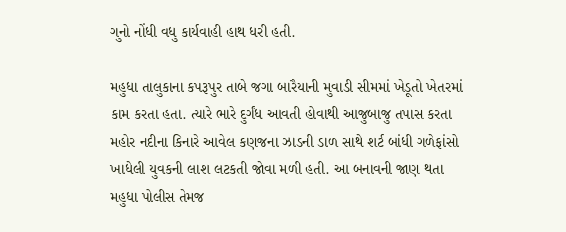ગુનો નોંધી વધુ કાર્યવાહી હાથ ધરી હતી.

મહુધા તાલુકાના કપરૂપુર તાબે જગા બારૈયાની મુવાડી સીમમાં ખેડૂતો ખેતરમાં કામ કરતા હતા. ત્યારે ભારે દુર્ગંધ આવતી હોવાથી આજુબાજુ તપાસ કરતા મહોર નદીના કિનારે આવેલ કણજના ઝાડની ડાળ સાથે શર્ટ બાંધી ગળેફાંસો ખાધેલી યુવકની લાશ લટકતી જોવા મળી હતી. આ બનાવની જાણ થતા મહુધા પોલીસ તેમજ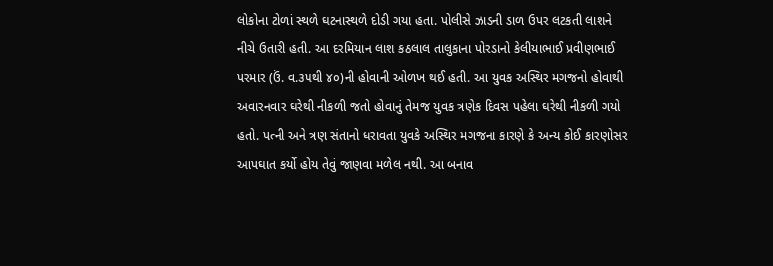લોકોના ટોળાં સ્થળે ઘટનાસ્થળે દોડી ગયા હતા. પોલીસે ઝાડની ડાળ ઉપર લટકતી લાશને નીચે ઉતારી હતી. આ દરમિયાન લાશ કઠલાલ તાલુકાના પોરડાનો કેલીયાભાઈ પ્રવીણભાઈ પરમાર (ઉં. વ.૩૫થી ૪૦)ની હોવાની ઓળખ થઈ હતી. આ યુવક અસ્થિર મગજનો હોવાથી અવારનવાર ઘરેથી નીકળી જતો હોવાનું તેમજ યુવક ત્રણેક દિવસ પહેલા ઘરેથી નીકળી ગયો હતો. પત્ની અને ત્રણ સંતાનો ધરાવતા યુવકે અસ્થિર મગજના કારણે કે અન્ય કોઈ કારણોસર આપઘાત કર્યો હોય તેવું જાણવા મળેલ નથી. આ બનાવ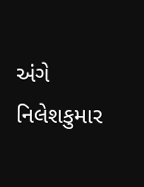અંગે નિલેશકુમાર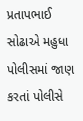પ્રતાપભાઈ સોઢાએ મહુધા પોલીસમાં જાણ કરતાં પોલીસે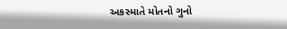અકસ્માતે મોતનો ગુનો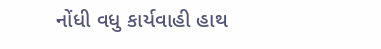નોંધી વધુ કાર્યવાહી હાથ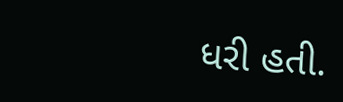ધરી હતી.